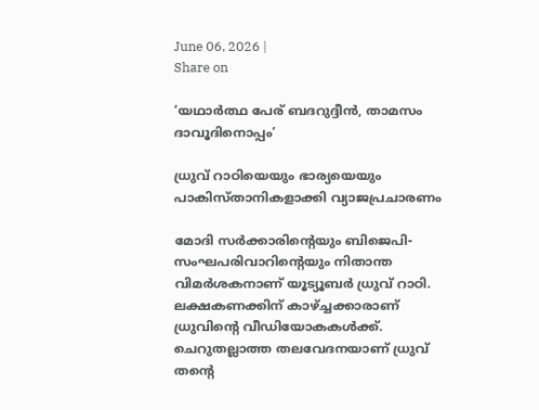June 06, 2026 |
Share on

‘യഥാര്‍ത്ഥ പേര് ബദറുദ്ദീന്‍, താമസം ദാവൂദിനൊപ്പം’

ധ്രുവ് റാഠിയെയും ഭാര്യയെയും പാകിസ്താനികളാക്കി വ്യാജപ്രചാരണം

മോദി സര്‍ക്കാരിന്റെയും ബിജെപി-സംഘപരിവാറിന്റെയും നിതാന്ത വിമര്‍ശകനാണ് യൂട്യൂബര്‍ ധ്രുവ് റാഠി. ലക്ഷകണക്കിന് കാഴ്ച്ചക്കാരാണ് ധ്രുവിന്റെ വീഡിയോകകള്‍ക്ക്. ചെറുതല്ലാത്ത തലവേദനയാണ് ധ്രുവ് തന്റെ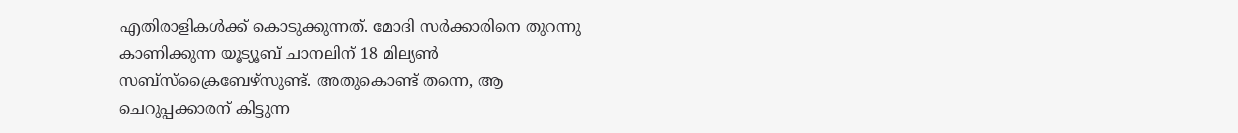എതിരാളികള്‍ക്ക് കൊടുക്കുന്നത്. മോദി സര്‍ക്കാരിനെ തുറന്നു കാണിക്കുന്ന യൂട്യൂബ് ചാനലിന് 18 മില്യണ്‍ സബ്‌സ്‌ക്രൈബേഴ്‌സുണ്ട്. അതുകൊണ്ട് തന്നെ, ആ ചെറുപ്പക്കാരന് കിട്ടുന്ന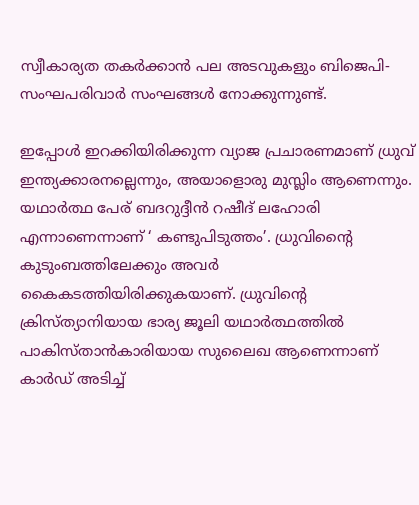സ്വീകാര്യത തകര്‍ക്കാന്‍ പല അടവുകളും ബിജെപി-സംഘപരിവാര്‍ സംഘങ്ങള്‍ നോക്കുന്നുണ്ട്.

ഇപ്പോള്‍ ഇറക്കിയിരിക്കുന്ന വ്യാജ പ്രചാരണമാണ് ധ്രുവ് ഇന്ത്യക്കാരനല്ലെന്നും, അയാളൊരു മുസ്ലിം ആണെന്നും. യഥാര്‍ത്ഥ പേര് ബദറുദ്ദീന്‍ റഷീദ് ലഹോരി എന്നാണെന്നാണ് ‘ കണ്ടുപിടുത്തം’. ധ്രുവിന്റൈ കുടുംബത്തിലേക്കും അവര്‍ കൈകടത്തിയിരിക്കുകയാണ്. ധ്രുവിന്റെ ക്രിസ്ത്യാനിയായ ഭാര്യ ജൂലി യഥാര്‍ത്ഥത്തില്‍ പാകിസ്താന്‍കാരിയായ സുലൈഖ ആണെന്നാണ് കാര്‍ഡ് അടിച്ച്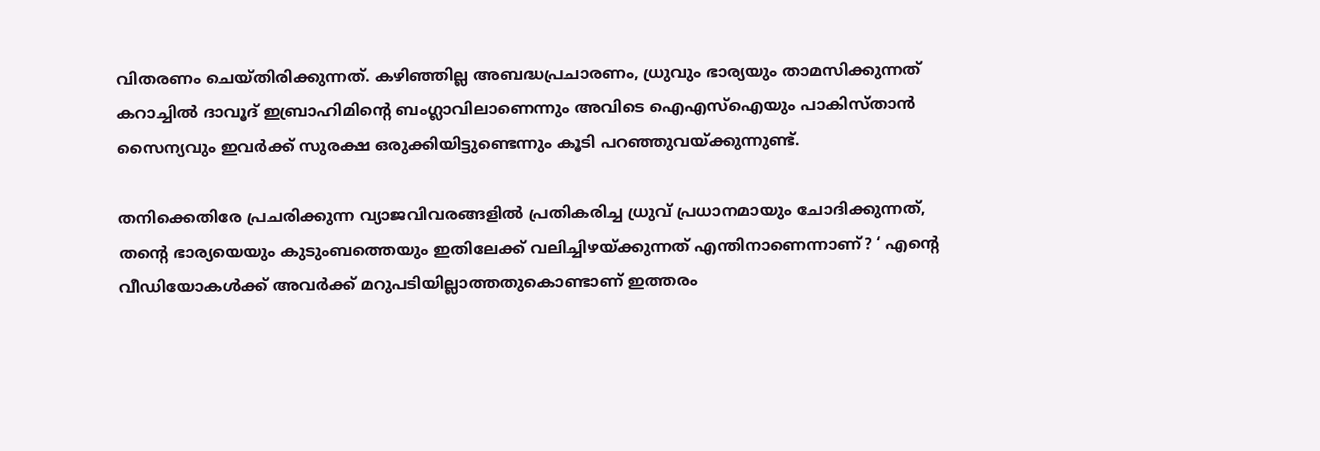വിതരണം ചെയ്തിരിക്കുന്നത്. കഴിഞ്ഞില്ല അബദ്ധപ്രചാരണം, ധ്രുവും ഭാര്യയും താമസിക്കുന്നത് കറാച്ചില്‍ ദാവൂദ് ഇബ്രാഹിമിന്റെ ബംഗ്ലാവിലാണെന്നും അവിടെ ഐഎസ്‌ഐയും പാകിസ്താന്‍ സൈന്യവും ഇവര്‍ക്ക് സുരക്ഷ ഒരുക്കിയിട്ടുണ്ടെന്നും കൂടി പറഞ്ഞുവയ്ക്കുന്നുണ്ട്.

തനിക്കെതിരേ പ്രചരിക്കുന്ന വ്യാജവിവരങ്ങളില്‍ പ്രതികരിച്ച ധ്രുവ് പ്രധാനമായും ചോദിക്കുന്നത്, തന്റെ ഭാര്യയെയും കുടുംബത്തെയും ഇതിലേക്ക് വലിച്ചിഴയ്ക്കുന്നത് എന്തിനാണെന്നാണ്? ‘ എന്റെ വീഡിയോകള്‍ക്ക് അവര്‍ക്ക് മറുപടിയില്ലാത്തതുകൊണ്ടാണ് ഇത്തരം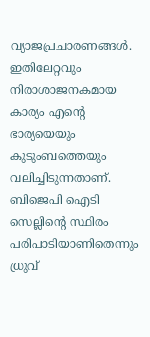വ്യാജപ്രചാരണങ്ങള്‍. ഇതിലേറ്റവും നിരാശാജനകമായ കാര്യം എന്റെ ഭാര്യയെയും കുടുംബത്തെയും വലിച്ചിടുന്നതാണ്. ബിജെപി ഐടി സെല്ലിന്റെ സ്ഥിരം പരിപാടിയാണിതെന്നും ധ്രുവ്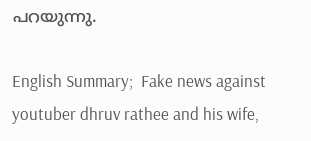പറയുന്നു.

English Summary;  Fake news against youtuber dhruv rathee and his wife,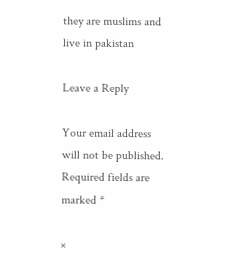they are muslims and live in pakistan

Leave a Reply

Your email address will not be published. Required fields are marked *

×